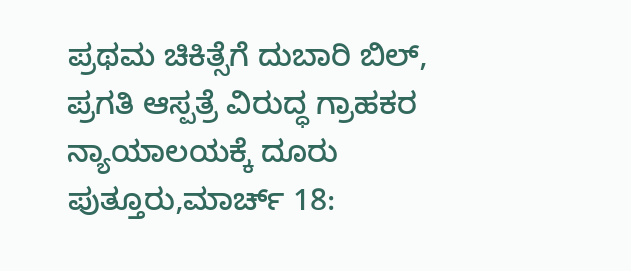ಪ್ರಥಮ ಚಿಕಿತ್ಸೆಗೆ ದುಬಾರಿ ಬಿಲ್, ಪ್ರಗತಿ ಆಸ್ಪತ್ರೆ ವಿರುದ್ಧ ಗ್ರಾಹಕರ ನ್ಯಾಯಾಲಯಕ್ಕೆ ದೂರು
ಪುತ್ತೂರು,ಮಾರ್ಚ್ 18: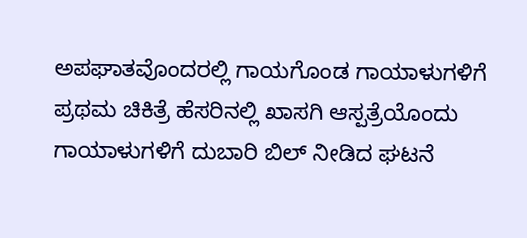ಅಪಘಾತವೊಂದರಲ್ಲಿ ಗಾಯಗೊಂಡ ಗಾಯಾಳುಗಳಿಗೆ ಪ್ರಥಮ ಚಿಕಿತ್ರೆ ಹೆಸರಿನಲ್ಲಿ ಖಾಸಗಿ ಆಸ್ಪತ್ರೆಯೊಂದು ಗಾಯಾಳುಗಳಿಗೆ ದುಬಾರಿ ಬಿಲ್ ನೀಡಿದ ಘಟನೆ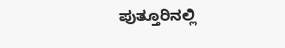ಪುತ್ತೂರಿನಲ್ಲಿ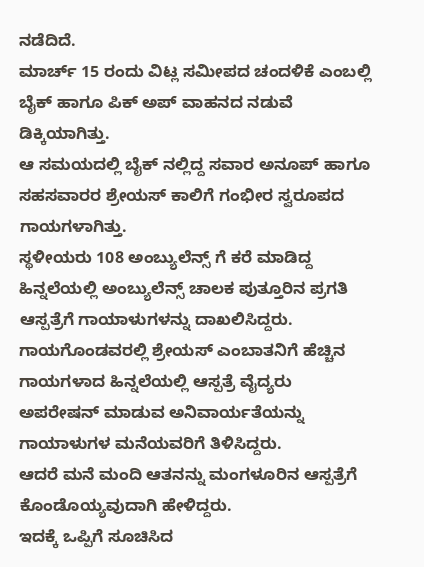ನಡೆದಿದೆ.
ಮಾರ್ಚ್ 15 ರಂದು ವಿಟ್ಲ ಸಮೀಪದ ಚಂದಳಿಕೆ ಎಂಬಲ್ಲಿ ಬೈಕ್ ಹಾಗೂ ಪಿಕ್ ಅಪ್ ವಾಹನದ ನಡುವೆ ಡಿಕ್ಕಿಯಾಗಿತ್ತು.
ಆ ಸಮಯದಲ್ಲಿ ಬೈಕ್ ನಲ್ಲಿದ್ದ ಸವಾರ ಅನೂಪ್ ಹಾಗೂ ಸಹಸವಾರರ ಶ್ರೇಯಸ್ ಕಾಲಿಗೆ ಗಂಭೀರ ಸ್ವರೂಪದ ಗಾಯಗಳಾಗಿತ್ತು.
ಸ್ಥಳೀಯರು 108 ಅಂಬ್ಯುಲೆನ್ಸ್ ಗೆ ಕರೆ ಮಾಡಿದ್ದ ಹಿನ್ನಲೆಯಲ್ಲಿ ಅಂಬ್ಯುಲೆನ್ಸ್ ಚಾಲಕ ಪುತ್ತೂರಿನ ಪ್ರಗತಿ ಆಸ್ಪತ್ರೆಗೆ ಗಾಯಾಳುಗಳನ್ನು ದಾಖಲಿಸಿದ್ದರು.
ಗಾಯಗೊಂಡವರಲ್ಲಿ ಶ್ರೇಯಸ್ ಎಂಬಾತನಿಗೆ ಹೆಚ್ಚಿನ ಗಾಯಗಳಾದ ಹಿನ್ನಲೆಯಲ್ಲಿ ಆಸ್ಪತ್ರೆ ವೈದ್ಯರು ಅಪರೇಷನ್ ಮಾಡುವ ಅನಿವಾರ್ಯತೆಯನ್ನು ಗಾಯಾಳುಗಳ ಮನೆಯವರಿಗೆ ತಿಳಿಸಿದ್ದರು.
ಆದರೆ ಮನೆ ಮಂದಿ ಆತನನ್ನು ಮಂಗಳೂರಿನ ಆಸ್ಪತ್ರೆಗೆ ಕೊಂಡೊಯ್ಯವುದಾಗಿ ಹೇಳಿದ್ದರು.
ಇದಕ್ಕೆ ಒಪ್ಪಿಗೆ ಸೂಚಿಸಿದ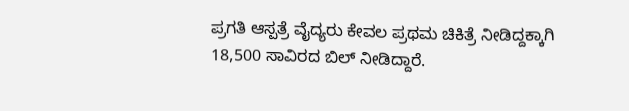ಪ್ರಗತಿ ಆಸ್ಪತ್ರೆ ವೈದ್ಯರು ಕೇವಲ ಪ್ರಥಮ ಚಿಕಿತ್ರೆ ನೀಡಿದ್ದಕ್ಕಾಗಿ 18,500 ಸಾವಿರದ ಬಿಲ್ ನೀಡಿದ್ದಾರೆ.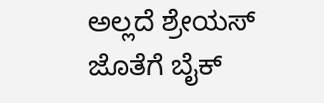ಅಲ್ಲದೆ ಶ್ರೇಯಸ್ ಜೊತೆಗೆ ಬೈಕ್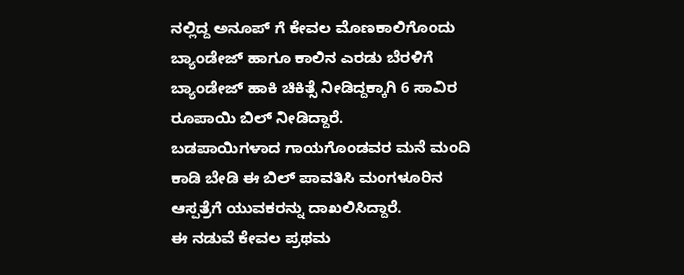ನಲ್ಲಿದ್ದ ಅನೂಪ್ ಗೆ ಕೇವಲ ಮೊಣಕಾಲಿಗೊಂದು ಬ್ಯಾಂಡೇಜ್ ಹಾಗೂ ಕಾಲಿನ ಎರಡು ಬೆರಳಿಗೆ ಬ್ಯಾಂಡೇಜ್ ಹಾಕಿ ಚಿಕಿತ್ಸೆ ನೀಡಿದ್ದಕ್ಕಾಗಿ 6 ಸಾವಿರ ರೂಪಾಯಿ ಬಿಲ್ ನೀಡಿದ್ದಾರೆ.
ಬಡಪಾಯಿಗಳಾದ ಗಾಯಗೊಂಡವರ ಮನೆ ಮಂದಿ ಕಾಡಿ ಬೇಡಿ ಈ ಬಿಲ್ ಪಾವತಿಸಿ ಮಂಗಳೂರಿನ ಆಸ್ಪತ್ರೆಗೆ ಯುವಕರನ್ನು ದಾಖಲಿಸಿದ್ದಾರೆ.
ಈ ನಡುವೆ ಕೇವಲ ಪ್ರಥಮ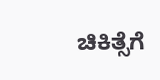ಚಿಕಿತ್ಸೆಗೆ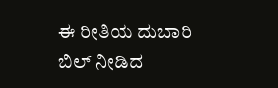ಈ ರೀತಿಯ ದುಬಾರಿ ಬಿಲ್ ನೀಡಿದ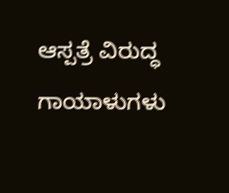ಆಸ್ಪತ್ರೆ ವಿರುದ್ಧ ಗಾಯಾಳುಗಳು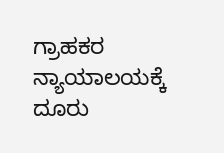ಗ್ರಾಹಕರ ನ್ಯಾಯಾಲಯಕ್ಕೆ ದೂರು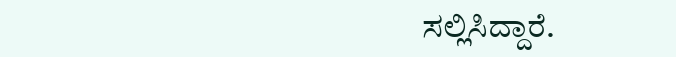ಸಲ್ಲಿಸಿದ್ದಾರೆ.